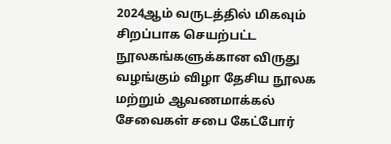2024ஆம் வருடத்தில் மிகவும் சிறப்பாக செயற்பட்ட நூலகங்களுக்கான விருது வழங்கும் விழா தேசிய நூலக மற்றும் ஆவணமாக்கல் சேவைகள் சபை கேட்போர்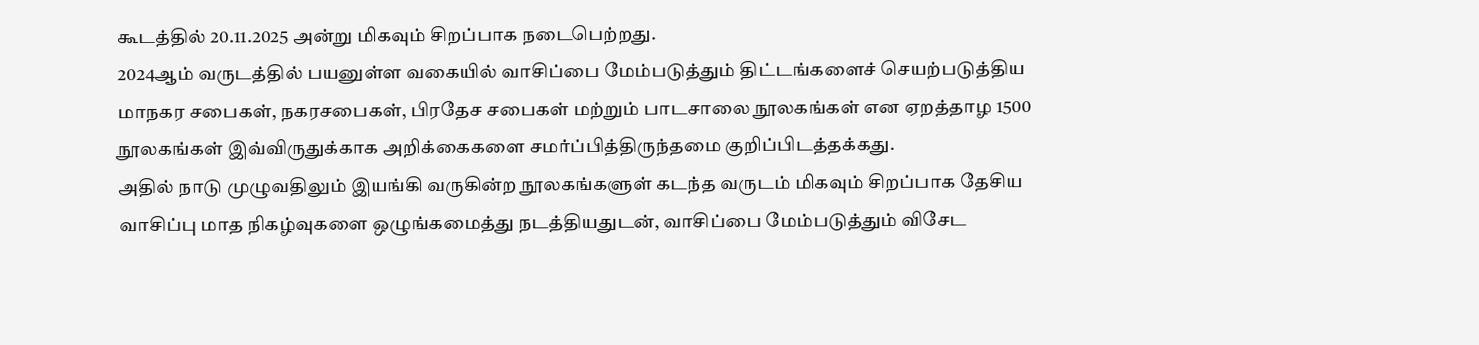கூடத்தில் 20.11.2025 அன்று மிகவும் சிறப்பாக நடைபெற்றது.
2024ஆம் வருடத்தில் பயனுள்ள வகையில் வாசிப்பை மேம்படுத்தும் திட்டங்களைச் செயற்படுத்திய மாநகர சபைகள், நகரசபைகள், பிரதேச சபைகள் மற்றும் பாடசாலை நூலகங்கள் என ஏறத்தாழ 1500 நூலகங்கள் இவ்விருதுக்காக அறிக்கைகளை சமர்ப்பித்திருந்தமை குறிப்பிடத்தக்கது.
அதில் நாடு முழுவதிலும் இயங்கி வருகின்ற நூலகங்களுள் கடந்த வருடம் மிகவும் சிறப்பாக தேசிய வாசிப்பு மாத நிகழ்வுகளை ஒழுங்கமைத்து நடத்தியதுடன், வாசிப்பை மேம்படுத்தும் விசேட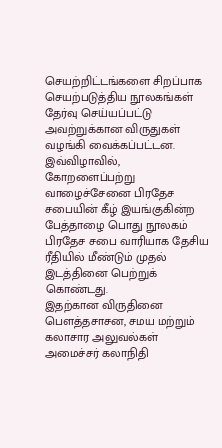செயற்றிட்டங்களை சிறப்பாக செயற்படுத்திய நூலகங்கள் தேர்வு செய்யப்பட்டு அவற்றுக்கான விருதுகள் வழங்கி வைக்கப்பட்டன.
இவ்விழாவில், கோறளைப்பற்று வாழைச்சேனை பிரதேச சபையின் கீழ் இயங்குகின்ற பேத்தாழை பொது நூலகம் பிரதேச சபை வாரியாக தேசிய ரீதியில் மீண்டும் முதல் இடத்தினை பெற்றுக் கொண்டது.
இதற்கான விருதினை பௌத்தசாசன, சமய மற்றும் கலாசார அலுவல்கள் அமைச்சர் கலாநிதி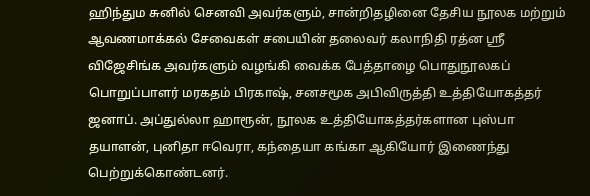ஹிந்தும சுனில் செனவி அவர்களும், சான்றிதழினை தேசிய நூலக மற்றும் ஆவணமாக்கல் சேவைகள் சபையின் தலைவர் கலாநிதி ரத்ன ஸ்ரீ விஜேசிங்க அவர்களும் வழங்கி வைக்க பேத்தாழை பொதுநூலகப் பொறுப்பாளர் மரகதம் பிரகாஷ், சனசமூக அபிவிருத்தி உத்தியோகத்தர் ஜனாப். அப்துல்லா ஹாரூன், நூலக உத்தியோகத்தர்களான புஸ்பா தயாளன், புனிதா ஈவெரா, கந்தையா கங்கா ஆகியோர் இணைந்து பெற்றுக்கொண்டனர்.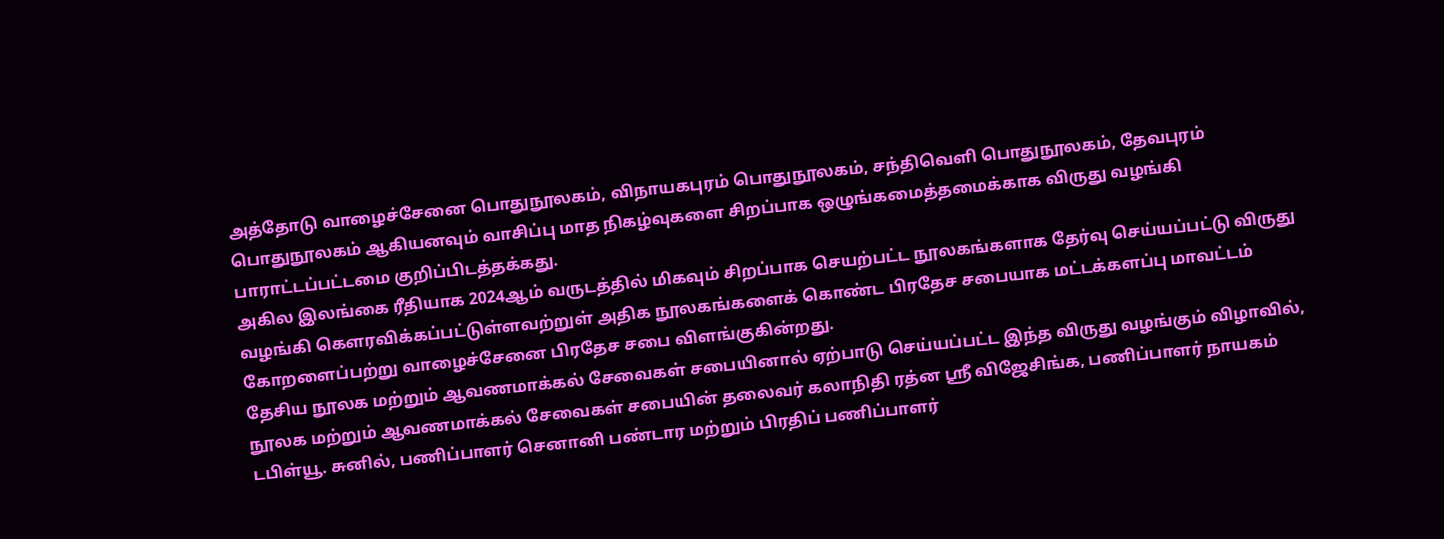அத்தோடு வாழைச்சேனை பொதுநூலகம், விநாயகபுரம் பொதுநூலகம், சந்திவெளி பொதுநூலகம், தேவபுரம் பொதுநூலகம் ஆகியனவும் வாசிப்பு மாத நிகழ்வுகளை சிறப்பாக ஒழுங்கமைத்தமைக்காக விருது வழங்கி பாராட்டப்பட்டமை குறிப்பிடத்தக்கது.
அகில இலங்கை ரீதியாக 2024ஆம் வருடத்தில் மிகவும் சிறப்பாக செயற்பட்ட நூலகங்களாக தேர்வு செய்யப்பட்டு விருது வழங்கி கௌரவிக்கப்பட்டுள்ளவற்றுள் அதிக நூலகங்களைக் கொண்ட பிரதேச சபையாக மட்டக்களப்பு மாவட்டம் கோறளைப்பற்று வாழைச்சேனை பிரதேச சபை விளங்குகின்றது.
தேசிய நூலக மற்றும் ஆவணமாக்கல் சேவைகள் சபையினால் ஏற்பாடு செய்யப்பட்ட இந்த விருது வழங்கும் விழாவில், நூலக மற்றும் ஆவணமாக்கல் சேவைகள் சபையின் தலைவர் கலாநிதி ரத்ன ஸ்ரீ விஜேசிங்க, பணிப்பாளர் நாயகம் டபிள்யூ. சுனில், பணிப்பாளர் செனானி பண்டார மற்றும் பிரதிப் பணிப்பாளர்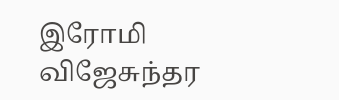இரோமி விஜேசுந்தர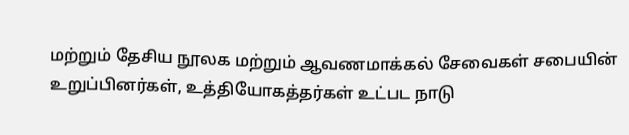மற்றும் தேசிய நூலக மற்றும் ஆவணமாக்கல் சேவைகள் சபையின் உறுப்பினர்கள், உத்தியோகத்தர்கள் உட்பட நாடு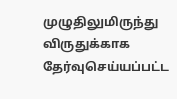முழுதிலுமிருந்து விருதுக்காக தேர்வுசெய்யப்பட்ட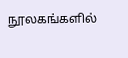நூலகங்களில்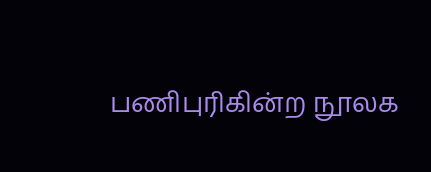பணிபுரிகின்ற நூலக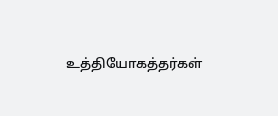உத்தியோகத்தர்கள்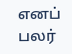எனப் பலர்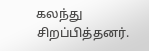கலந்து சிறப்பித்தனர்.